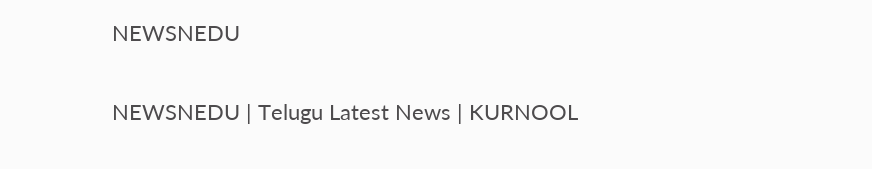NEWSNEDU

NEWSNEDU | Telugu Latest News | KURNOOL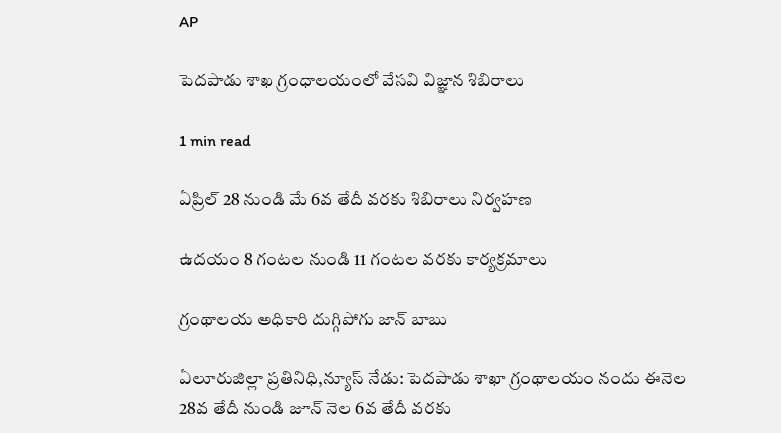AP

పెదపాడు శాఖ గ్రంధాలయంలో వేసవి విజ్ఞాన శిబిరాలు

1 min read

ఏప్రిల్ 28 నుండి మే 6వ తేదీ వరకు శిబిరాలు నిర్వహణ

ఉదయం 8 గంటల నుండి 11 గంటల వరకు కార్యక్రమాలు

గ్రంథాలయ అధికారి దుగ్గిపోగు జాన్ బాబు

ఏలూరుజిల్లా ప్రతినిధి,న్యూస్ నేడు: పెదపాడు శాఖా గ్రంథాలయం నందు ఈనెల 28వ తేదీ నుండి జూన్ నెల 6వ తేదీ వరకు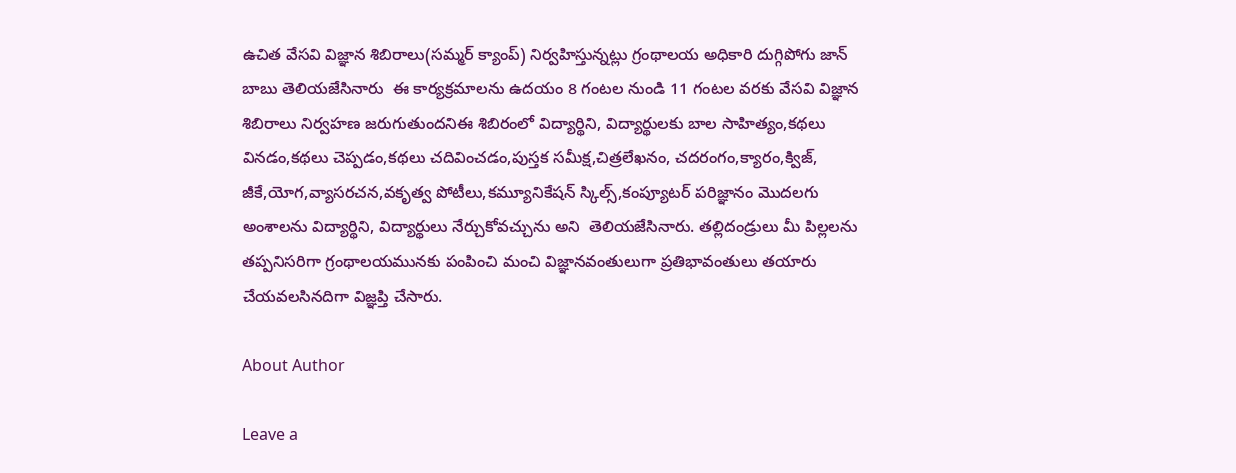ఉచిత వేసవి విజ్ఞాన శిబిరాలు(సమ్మర్ క్యాంప్) నిర్వహిస్తున్నట్లు గ్రంథాలయ అధికారి దుగ్గిపోగు జాన్ బాబు తెలియజేసినారు  ఈ కార్యక్రమాలను ఉదయం 8 గంటల నుండి 11 గంటల వరకు వేసవి విజ్ఞాన శిబిరాలు నిర్వహణ జరుగుతుందనిఈ శిబిరంలో విద్యార్థిని, విద్యార్థులకు బాల సాహిత్యం,కథలు వినడం,కథలు చెప్పడం,కథలు చదివించడం,పుస్తక సమీక్ష,చిత్రలేఖనం, చదరంగం,క్యారం,క్విజ్, జీకే,యోగ,వ్యాసరచన,వకృత్వ పోటీలు,కమ్యూనికేషన్ స్కిల్స్,కంప్యూటర్ పరిజ్ఞానం మొదలగు అంశాలను విద్యార్థిని, విద్యార్థులు నేర్చుకోవచ్చును అని  తెలియజేసినారు. తల్లిదండ్రులు మీ పిల్లలను తప్పనిసరిగా గ్రంథాలయమునకు పంపించి మంచి విజ్ఞానవంతులుగా ప్రతిభావంతులు తయారు చేయవలసినదిగా విజ్ఞప్తి చేసారు.

About Author

Leave a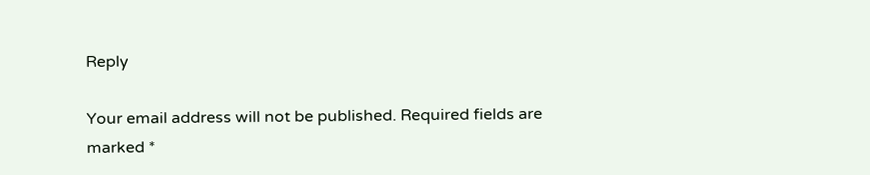Reply

Your email address will not be published. Required fields are marked *